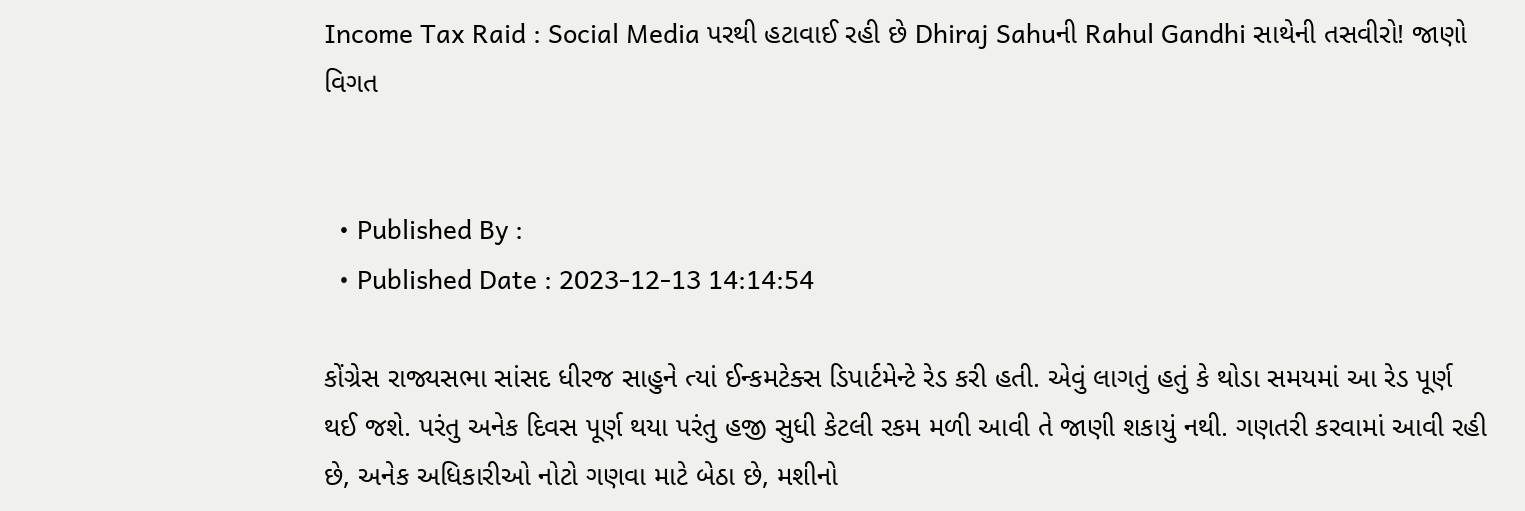Income Tax Raid : Social Media પરથી હટાવાઈ રહી છે Dhiraj Sahuની Rahul Gandhi સાથેની તસવીરો! જાણો વિગત


  • Published By :
  • Published Date : 2023-12-13 14:14:54

કોંગ્રેસ રાજ્યસભા સાંસદ ધીરજ સાહુને ત્યાં ઈન્કમટેક્સ ડિપાર્ટમેન્ટે રેડ કરી હતી. એવું લાગતું હતું કે થોડા સમયમાં આ રેડ પૂર્ણ થઈ જશે. પરંતુ અનેક દિવસ પૂર્ણ થયા પરંતુ હજી સુધી કેટલી રકમ મળી આવી તે જાણી શકાયું નથી. ગણતરી કરવામાં આવી રહી છે, અનેક અધિકારીઓ નોટો ગણવા માટે બેઠા છે, મશીનો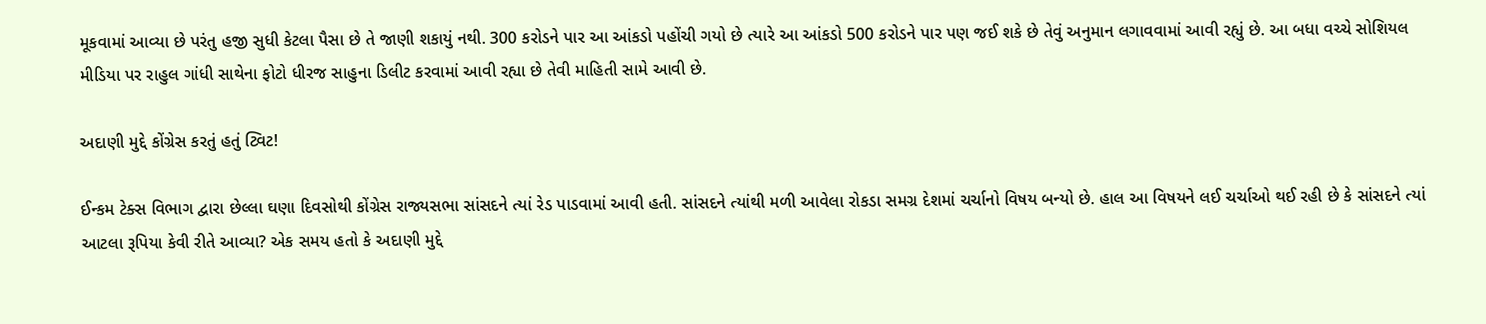મૂકવામાં આવ્યા છે પરંતુ હજી સુધી કેટલા પૈસા છે તે જાણી શકાયું નથી. 300 કરોડને પાર આ આંકડો પહોંચી ગયો છે ત્યારે આ આંકડો 500 કરોડને પાર પણ જઈ શકે છે તેવું અનુમાન લગાવવામાં આવી રહ્યું છે. આ બધા વચ્ચે સોશિયલ મીડિયા પર રાહુલ ગાંધી સાથેના ફોટો ધીરજ સાહુના ડિલીટ કરવામાં આવી રહ્યા છે તેવી માહિતી સામે આવી છે.

અદાણી મુદ્દે કોંગ્રેસ કરતું હતું ટ્વિટ!

ઈન્કમ ટેક્સ વિભાગ દ્વારા છેલ્લા ઘણા દિવસોથી કોંગ્રેસ રાજ્યસભા સાંસદને ત્યાં રેડ પાડવામાં આવી હતી. સાંસદને ત્યાંથી મળી આવેલા રોકડા સમગ્ર દેશમાં ચર્ચાનો વિષય બન્યો છે. હાલ આ વિષયને લઈ ચર્ચાઓ થઈ રહી છે કે સાંસદને ત્યાં આટલા રૂપિયા કેવી રીતે આવ્યા? એક સમય હતો કે અદાણી મુદ્દે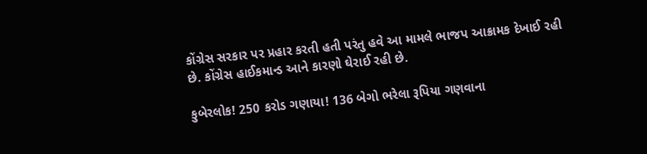કોંગ્રેસ સરકાર પર પ્રહાર કરતી હતી પરંતુ હવે આ મામલે ભાજપ આક્રામક દેખાઈ રહી છે. કોંગ્રેસ હાઈકમાન્ડ આને કારણો ઘેરાઈ રહી છે.

કુબેરલોક! 250 કરોડ ગણાયા! 136 બેગો ભરેલા રૂપિયા ગણવાના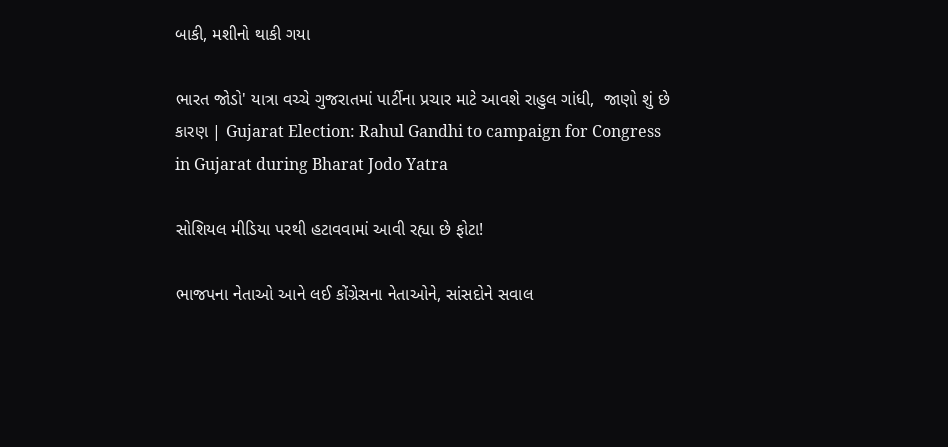બાકી, મશીનો થાકી ગયા

ભારત જોડો' યાત્રા વચ્ચે ગુજરાતમાં પાર્ટીના પ્રચાર માટે આવશે રાહુલ ગાંધી,  જાણો શું છે કારણ | Gujarat Election: Rahul Gandhi to campaign for Congress  in Gujarat during Bharat Jodo Yatra

સોશિયલ મીડિયા પરથી હટાવવામાં આવી રહ્યા છે ફોટા!

ભાજપના નેતાઓ આને લઈ કોંગ્રેસના નેતાઓને, સાંસદોને સવાલ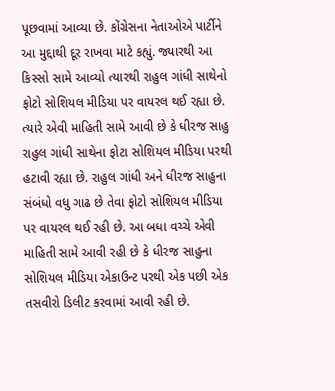પૂછવામાં આવ્યા છે. કોંગ્રેસના નેતાઓએ પાર્ટીને આ મુદ્દાથી દૂર રાખવા માટે કહ્યું. જ્યારથી આ કિસ્સો સામે આવ્યો ત્યારથી રાહુલ ગાંધી સાથેનો ફોટો સોશિયલ મીડિયા પર વાયરલ થઈ રહ્યા છે. ત્યારે એવી માહિતી સામે આવી છે કે ધીરજ સાહુ રાહુલ ગાંધી સાથેના ફોટા સોશિયલ મીડિયા પરથી હટાવી રહ્યા છે. રાહુલ ગાંધી અને ધીરજ સાહુના સંબંધો વધુ ગાઢ છે તેવા ફોટો સોશિયલ મીડિયા પર વાયરલ થઈ રહી છે. આ બધા વચ્ચે એવી માહિતી સામે આવી રહી છે કે ધીરજ સાહુના સોશિયલ મીડિયા એકાઉન્ટ પરથી એક પછી એક તસવીરો ડિલીટ કરવામાં આવી રહી છે.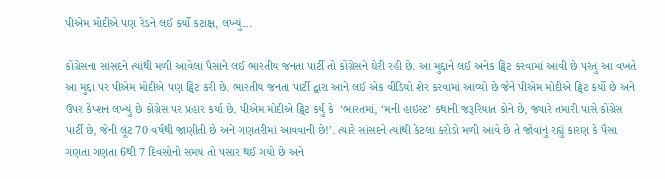પીએમ મોદીએ પણ રેડને લઈ કર્યો કટાક્ષ, લખ્યું...

કોંગ્રેસના સાંસદને ત્યાંથી મળી આવેલા પૈસાને લઈ ભારતીય જનતા પાર્ટી તો કોંગ્રેસને ઘેરી રહી છે. આ મુદ્દાને લઈ અનેક ટ્વિટ કરવામાં આવી છે પરંતુ આ વખતે આ મુદ્દા પર પીએમ મોદીએ પણ ટ્વિટ કરી છે. ભારતીય જનતા પાર્ટી દ્વારા આને લઈ એક વીડિયો શેર કરવામાં આવ્યો છે જેને પીએમ મોદીએ ટ્વિટ કર્યો છે અને ઉપર કેપ્શન લખ્યું છે કોંગ્રેસ પર પ્રહાર કર્યા છે. પીએમ મોદીએ ટ્વિટ કર્યું કે  ‘ભારતમાં, ‘મની હાઇસ્ટ’ કથાની જરૂરિયાત કોને છે, જ્યારે તમારી પાસે કોંગ્રેસ પાર્ટી છે, જેની લૂંટ 70 વર્ષથી જાણીતી છે અને ગણતરીમાં આવવાની છે!’. ત્યારે સાંસદને ત્યાંથી કેટલા કરોડો મળી આવે છે તે જોવાનું રહ્યું કારણ કે પૈસા ગણતા ગણતા 6થી 7 દિવસોનો સમય તો પસાર થઈ ગયો છે અને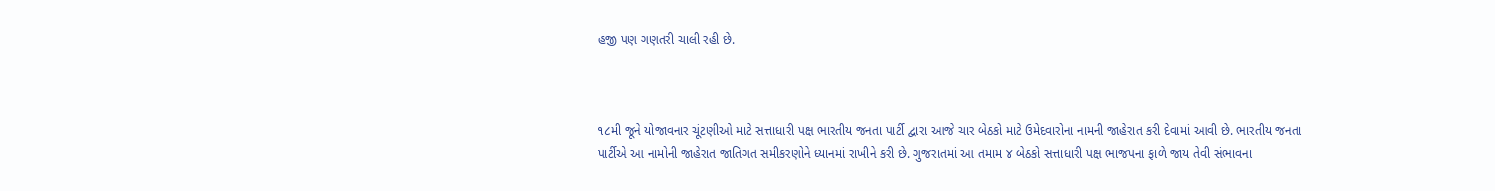હજી પણ ગણતરી ચાલી રહી છે.



૧૮મી જૂને યોજાવનાર ચૂંટણીઓ માટે સત્તાધારી પક્ષ ભારતીય જનતા પાર્ટી દ્વારા આજે ચાર બેઠકો માટે ઉમેદવારોના નામની જાહેરાત કરી દેવામાં આવી છે. ભારતીય જનતા પાર્ટીએ આ નામોની જાહેરાત જાતિગત સમીકરણોને ધ્યાનમાં રાખીને કરી છે. ગુજરાતમાં આ તમામ ૪ બેઠકો સત્તાધારી પક્ષ ભાજપના ફાળે જાય તેવી સંભાવના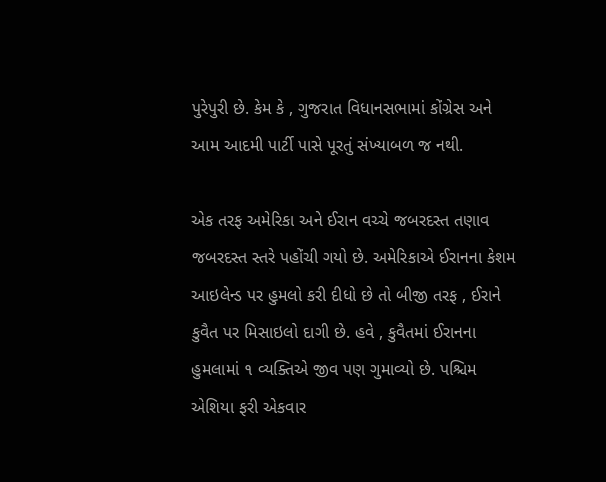પુરેપુરી છે. કેમ કે , ગુજરાત વિધાનસભામાં કોંગ્રેસ અને આમ આદમી પાર્ટી પાસે પૂરતું સંખ્યાબળ જ નથી.

એક તરફ અમેરિકા અને ઈરાન વચ્ચે જબરદસ્ત તણાવ જબરદસ્ત સ્તરે પહોંચી ગયો છે. અમેરિકાએ ઈરાનના કેશમ આઇલેન્ડ પર હુમલો કરી દીધો છે તો બીજી તરફ , ઈરાને કુવૈત પર મિસાઇલો દાગી છે. હવે , કુવૈતમાં ઈરાનના હુમલામાં ૧ વ્યક્તિએ જીવ પણ ગુમાવ્યો છે. પશ્ચિમ એશિયા ફરી એકવાર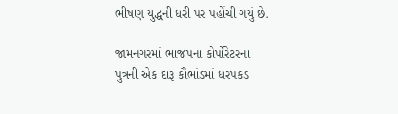ભીષણ યુદ્ધની ધરી પર પહોંચી ગયું છે.

જામનગરમાં ભાજપના કોર્પોરેટરના પુત્રની એક દારૂ કૌભાંડમાં ધરપકડ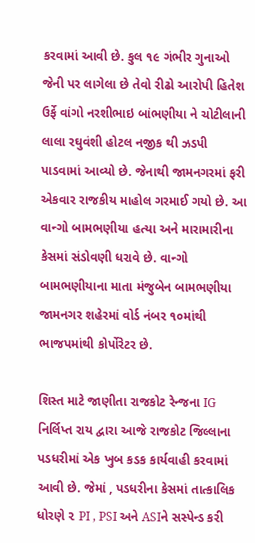કરવામાં આવી છે. કુલ ૧૯ ગંભીર ગુનાઓ જેની પર લાગેલા છે તેવો રીઢો આરોપી હિતેશ ઉર્ફે વાંગો નરશીભાઇ બાંભણીયા ને ચોટીલાની લાલા રઘુવંશી હોટલ નજીક થી ઝડપી પાડવામાં આવ્યો છે. જેનાથી જામનગરમાં ફરી એકવાર રાજકીય માહોલ ગરમાઈ ગયો છે. આ વાન્ગો બામભણીયા હત્યા અને મારામારીના કેસમાં સંડોવણી ધરાવે છે. વાન્ગો બામભણીયાના માતા મંજુબેન બામભણીયા જામનગર શહેરમાં વોર્ડ નંબર ૧૦માંથી ભાજપમાંથી કોર્પોરેટર છે.

શિસ્ત માટે જાણીતા રાજકોટ રેન્જના IG નિર્લિપ્ત રાય દ્વારા આજે રાજકોટ જિલ્લાના પડધરીમાં એક ખુબ કડક કાર્યવાહી કરવામાં આવી છે. જેમાં , પડધરીના કેસમાં તાત્કાલિક ધોરણે ૨ PI , PSI અને ASIને સસ્પેન્ડ કરી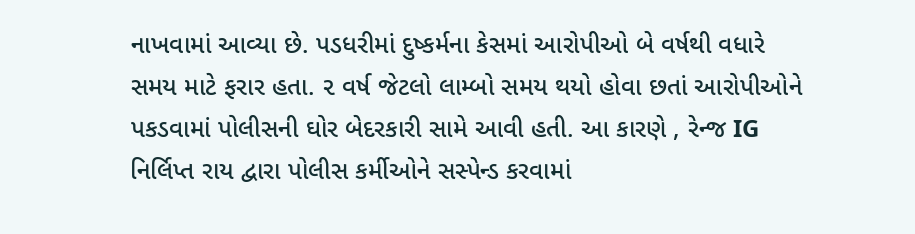નાખવામાં આવ્યા છે. પડધરીમાં દુષ્કર્મના કેસમાં આરોપીઓ બે વર્ષથી વધારે સમય માટે ફરાર હતા. ૨ વર્ષ જેટલો લામ્બો સમય થયો હોવા છતાં આરોપીઓને પકડવામાં પોલીસની ઘોર બેદરકારી સામે આવી હતી. આ કારણે , રેન્જ IG નિર્લિપ્ત રાય દ્વારા પોલીસ કર્મીઓને સસ્પેન્ડ કરવામાં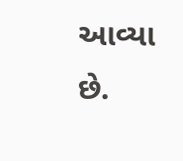આવ્યા છે.